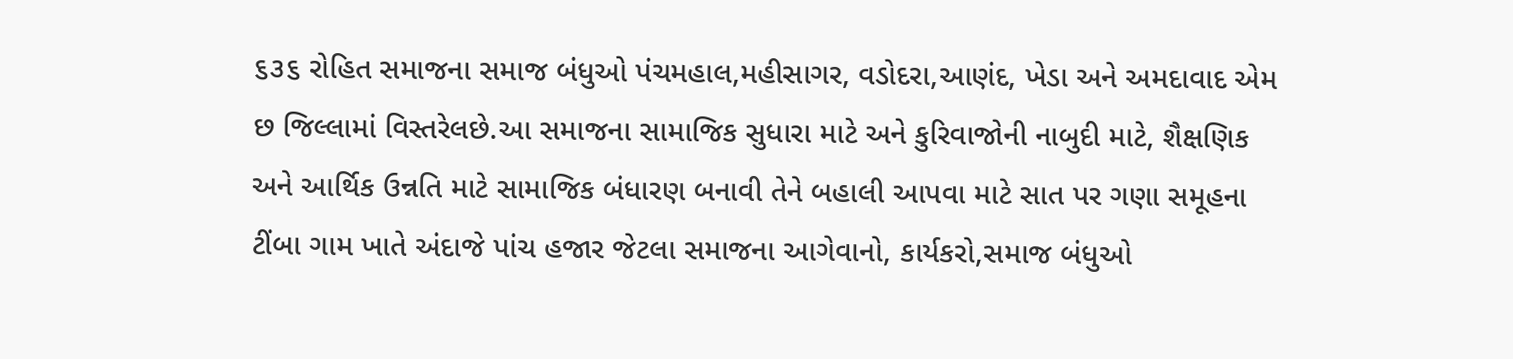૬૩૬ રોહિત સમાજના સમાજ બંધુઓ પંચમહાલ,મહીસાગર, વડોદરા,આણંદ, ખેડા અને અમદાવાદ એમ છ જિલ્લામાં વિસ્તરેલછે.આ સમાજના સામાજિક સુધારા માટે અને કુરિવાજોની નાબુદી માટે, શૈક્ષણિક અને આર્થિક ઉન્નતિ માટે સામાજિક બંધારણ બનાવી તેને બહાલી આપવા માટે સાત પર ગણા સમૂહના ટીંબા ગામ ખાતે અંદાજે પાંચ હજાર જેટલા સમાજના આગેવાનો, કાર્યકરો,સમાજ બંધુઓ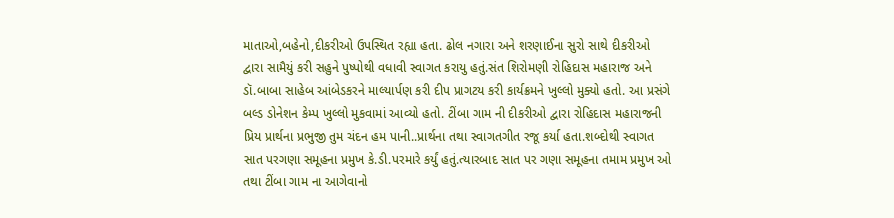માતાઓ,બહેનો,દીકરીઓ ઉપસ્થિત રહ્યા હતા. ઢોલ નગારા અને શરણાઈના સુરો સાથે દીકરીઓ દ્વારા સામૈયું કરી સહુને પુષ્પોથી વધાવી સ્વાગત કરાયુ હતું.સંત શિરોમણી રોહિદાસ મહારાજ અને ડૉ.બાબા સાહેબ આંબેડકરને માલ્યાર્પણ કરી દીપ પ્રાગટય કરી કાર્યક્રમને ખુલ્લો મુક્યો હતો. આ પ્રસંગે બલ્ડ ડોનેશન કેમ્પ ખુલ્લો મુકવામાં આવ્યો હતો. ટીંબા ગામ ની દીકરીઓ દ્વારા રોહિદાસ મહારાજની પ્રિય પ્રાર્થના પ્રભુજી તુમ ચંદન હમ પાની..પ્રાર્થના તથા સ્વાગતગીત રજૂ કર્યા હતા.શબ્દોથી સ્વાગત સાત પરગણા સમૂહના પ્રમુખ કે.ડી.પરમારે કર્યું હતું.ત્યારબાદ સાત પર ગણા સમૂહના તમામ પ્રમુખ ઓ તથા ટીંબા ગામ ના આગેવાનો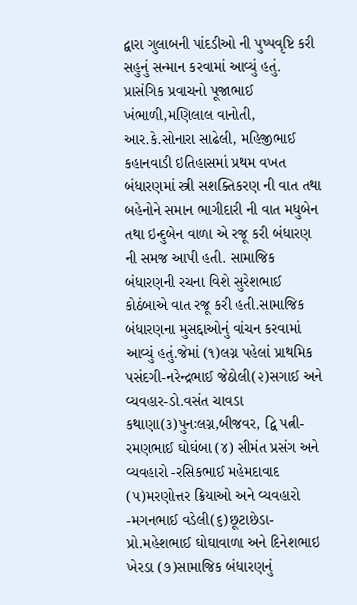દ્વારા ગુલાબની પાંદડીઓ ની પુષ્પવૃષ્ટિ કરી સહુનું સન્માન કરવામાં આવ્યું હતું. પ્રાસંગિક પ્રવાચનો પૂજાભાઈ ખંભાળી,મણિલાલ વાનોતી, આર.કે.સોનારા સાઢેલી, મહિજીભાઈ કહાનવાડી ઇતિહાસમાં પ્રથમ વખત બંધારણમાં સ્ત્રી સશક્તિકરણ ની વાત તથા બહેનોને સમાન ભાગીદારી ની વાત મધુબેન તથા ઇન્દુબેન વાળા એ રજૂ કરી બંધારણ ની સમજ આપી હતી. સામાજિક બંધારણની રચના વિશે સુરેશભાઈ કોઠંબાએ વાત રજૂ કરી હતી.સામાજિક બંધારણના મુસદ્દાઓનું વાંચન કરવામાં આવ્યું હતું.જેમાં (૧)લગ્ન પહેલાં પ્રાથમિક પસંદગી-નરેન્દ્રભાઈ જેઠોલી(૨)સગાઈ અને વ્યવહાર-ડો.વસંત ચાવડા કથાણા(૩)પુનઃલગ્ન,બીજવર, દ્વિ પત્ની-રમણભાઈ ઘોઘંબા (૪) સીમંત પ્રસંગ અને વ્યવહારો -રસિકભાઈ મહેમદાવાદ (૫)મરણોત્તર ક્રિયાઓ અને વ્યવહારો -મગનભાઈ વડેલી(૬)છૂટાછેડા-પ્રો.મહેશભાઈ ઘોઘાવાળા અને દિનેશભાઇ ખેરડા (૭)સામાજિક બંધારણનું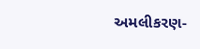અમલીકરણ-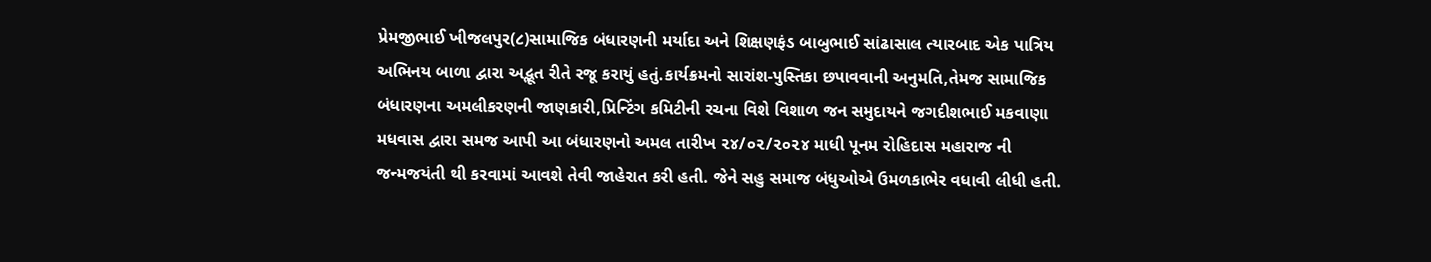પ્રેમજીભાઈ ખીજલપુર(૮)સામાજિક બંધારણની મર્યાદા અને શિક્ષણફંડ બાબુભાઈ સાંઢાસાલ ત્યારબાદ એક પાત્રિય અભિનય બાળા દ્વારા અદ્ભૂત રીતે રજૂ કરાયું હતું.કાર્યક્રમનો સારાંશ-પુસ્તિકા છપાવવાની અનુમતિ,તેમજ સામાજિક બંધારણના અમલીકરણની જાણકારી,પ્રિન્ટિંગ કમિટીની રચના વિશે વિશાળ જન સમુદાયને જગદીશભાઈ મકવાણા મધવાસ દ્વારા સમજ આપી આ બંધારણનો અમલ તારીખ ૨૪/૦૨/૨૦૨૪ માધી પૂનમ રોહિદાસ મહારાજ ની જન્મજયંતી થી કરવામાં આવશે તેવી જાહેરાત કરી હતી. જેને સહુ સમાજ બંધુઓએ ઉમળકાભેર વધાવી લીધી હતી.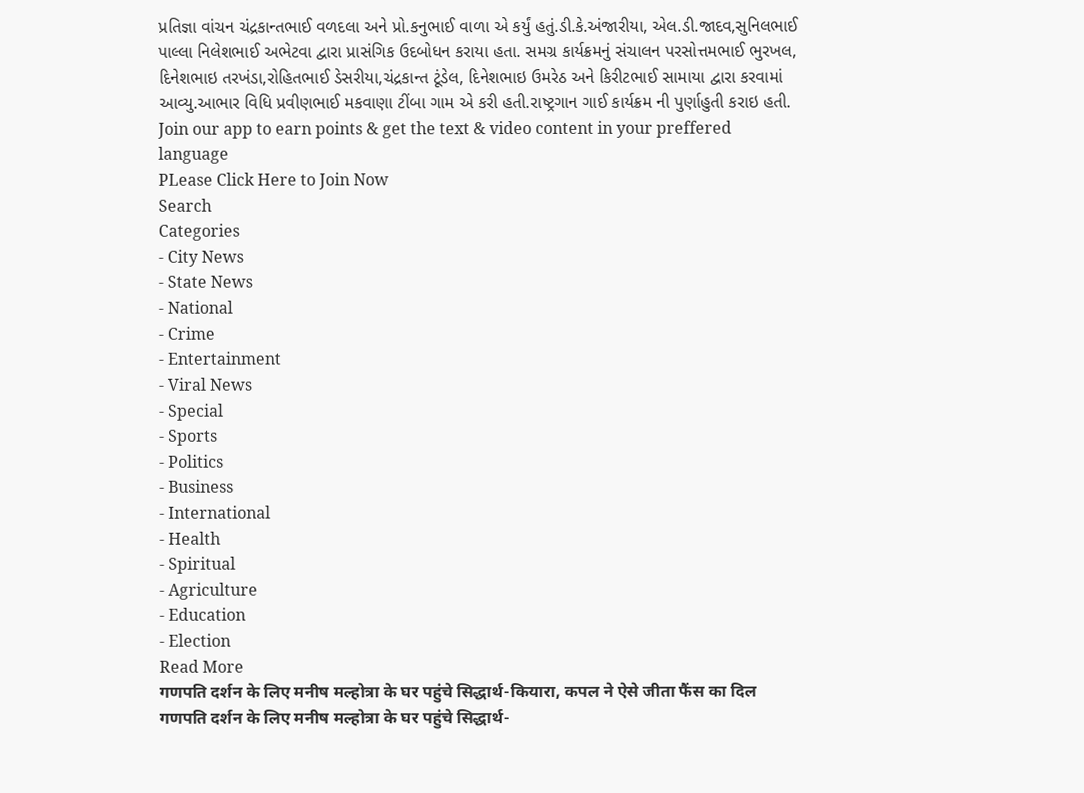પ્રતિજ્ઞા વાંચન ચંદ્રકાન્તભાઈ વળદલા અને પ્રો.કનુભાઈ વાળા એ કર્યું હતું.ડી.કે.અંજારીયા, એલ.ડી.જાદવ,સુનિલભાઈ પાલ્લા નિલેશભાઈ અભેટવા દ્વારા પ્રાસંગિક ઉદબોધન કરાયા હતા. સમગ્ર કાર્યક્રમનું સંચાલન પરસોત્તમભાઈ ભુરખલ, દિનેશભાઇ તરખંડા,રોહિતભાઈ ડેસરીયા,ચંદ્રકાન્ત ટૂંડેલ, દિનેશભાઇ ઉમરેઠ અને કિરીટભાઈ સામાયા દ્વારા કરવામાં આવ્યુ.આભાર વિધિ પ્રવીણભાઈ મકવાણા ટીંબા ગામ એ કરી હતી.રાષ્ટ્રગાન ગાઈ કાર્યક્રમ ની પુર્ણાહુતી કરાઇ હતી.
Join our app to earn points & get the text & video content in your preffered language
PLease Click Here to Join Now
Search
Categories
- City News
- State News
- National
- Crime
- Entertainment
- Viral News
- Special
- Sports
- Politics
- Business
- International
- Health
- Spiritual
- Agriculture
- Education
- Election
Read More
गणपति दर्शन के लिए मनीष मल्होत्रा के घर पहुंचे सिद्धार्थ-कियारा, कपल ने ऐसे जीता फैंस का दिल
गणपति दर्शन के लिए मनीष मल्होत्रा के घर पहुंचे सिद्धार्थ-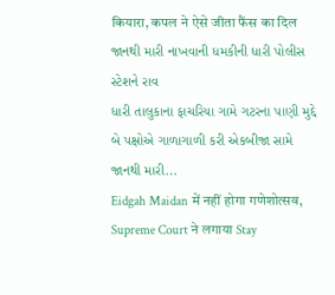कियारा, कपल ने ऐसे जीता फैंस का दिल
જાનથી મારી નાખવાની ધમકીની ધારી પોલીસ સ્ટેશને રાવ
ધારી તાલુકાના ફાચરિયા ગામે ગટરના પાણી મુદ્દે બે પક્ષોએ ગાળાગાળી કરી એકબીજા સામે જાનથી મારી...
Eidgah Maidan में नहीं होगा गणेशोत्सव, Supreme Court ने लगाया Stay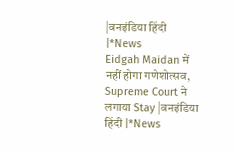|वनइंडिया हिंदी |*News
Eidgah Maidan में नहीं होगा गणेशोत्सव, Supreme Court ने लगाया Stay |वनइंडिया हिंदी |*News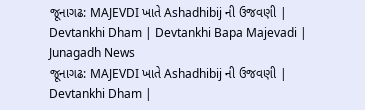જૂનાગઢ: MAJEVDI ખાતે Ashadhibij ની ઉજવણી | Devtankhi Dham | Devtankhi Bapa Majevadi | Junagadh News
જૂનાગઢ: MAJEVDI ખાતે Ashadhibij ની ઉજવણી | Devtankhi Dham |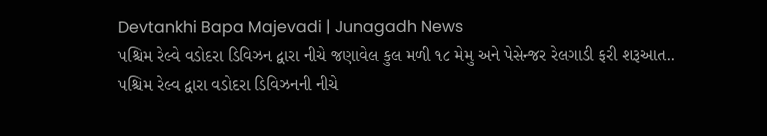Devtankhi Bapa Majevadi | Junagadh News
પશ્ચિમ રેલ્વે વડોદરા ડિવિઝન દ્વારા નીચે જણાવેલ કુલ મળી ૧૮ મેમુ અને પેસેન્જર રેલગાડી ફરી શરૂઆત..
પશ્ચિમ રેલ્વ દ્વારા વડોદરા ડિવિઝનની નીચે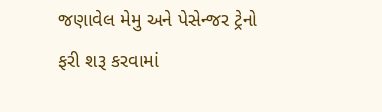જણાવેલ મેમુ અને પેસેન્જર ટ્રેનો ફરી શરૂ કરવામાં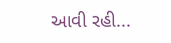આવી રહી...